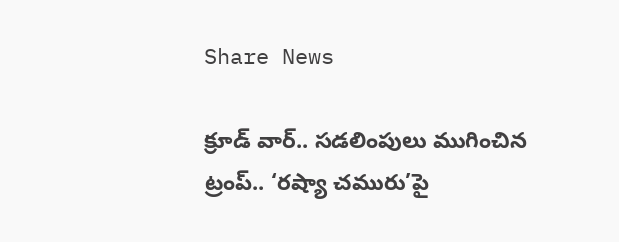Share News

క్రూడ్ వార్.. సడలింపులు ముగించిన ట్రంప్.. ‘రష్యా చమురు’పై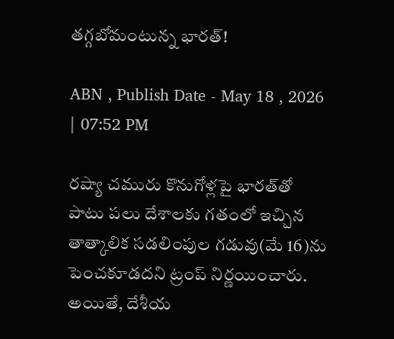తగ్గబోమంటున్న భారత్!

ABN , Publish Date - May 18 , 2026 | 07:52 PM

రష్యా చమురు కొనుగోళ్లపై భారత్‌తో పాటు పలు దేశాలకు గతంలో ఇచ్చిన తాత్కాలిక సడలింపుల గడువు(మే 16)ను పెంచకూడదని ట్రంప్ నిర్ణయించారు. అయితే, దేశీయ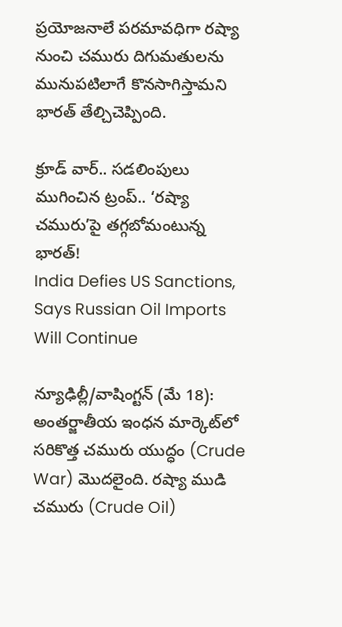ప్రయోజనాలే పరమావధిగా రష్యా నుంచి చమురు దిగుమతులను మునుపటిలాగే కొనసాగిస్తామని భారత్ తేల్చిచెప్పింది.

క్రూడ్ వార్.. సడలింపులు ముగించిన ట్రంప్.. ‘రష్యా చమురు’పై తగ్గబోమంటున్న భారత్!
India Defies US Sanctions, Says Russian Oil Imports Will Continue

న్యూఢిల్లీ/వాషింగ్టన్ (మే 18): అంతర్జాతీయ ఇంధన మార్కెట్‌లో సరికొత్త చమురు యుద్ధం (Crude War) మొదలైంది. రష్యా ముడి చమురు (Crude Oil)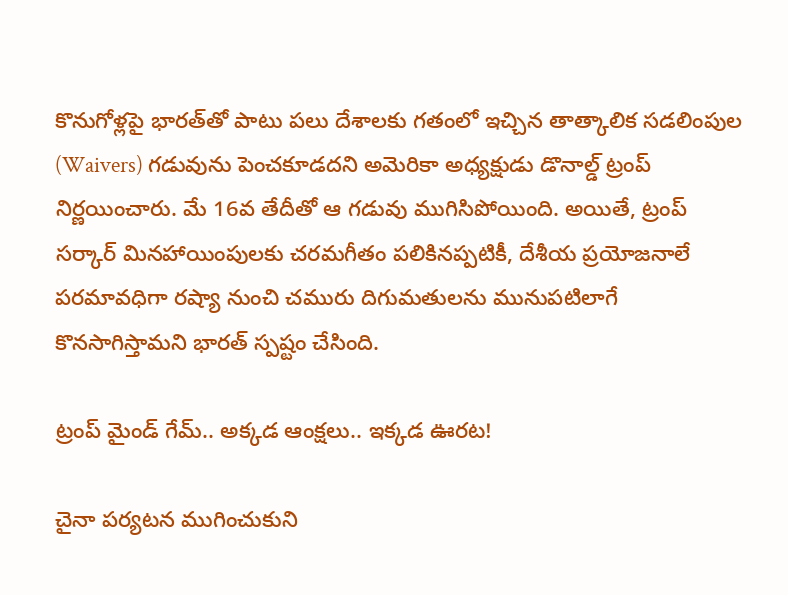కొనుగోళ్లపై భారత్‌తో పాటు పలు దేశాలకు గతంలో ఇచ్చిన తాత్కాలిక సడలింపుల (Waivers) గడువును పెంచకూడదని అమెరికా అధ్యక్షుడు డొనాల్డ్ ట్రంప్ నిర్ణయించారు. మే 16వ తేదీతో ఆ గడువు ముగిసిపోయింది. అయితే, ట్రంప్ సర్కార్ మినహాయింపులకు చరమగీతం పలికినప్పటికీ, దేశీయ ప్రయోజనాలే పరమావధిగా రష్యా నుంచి చమురు దిగుమతులను మునుపటిలాగే కొనసాగిస్తామని భారత్ స్పష్టం చేసింది.

ట్రంప్ మైండ్ గేమ్.. అక్కడ ఆంక్షలు.. ఇక్కడ ఊరట!

చైనా పర్యటన ముగించుకుని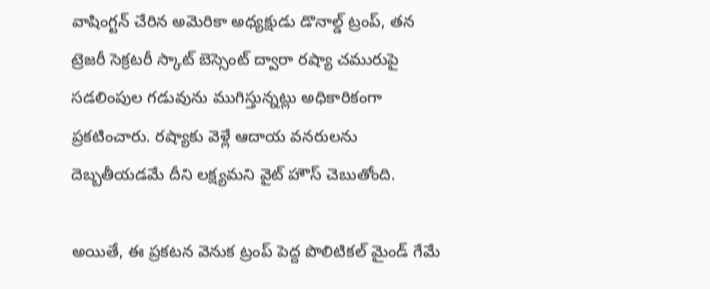వాషింగ్టన్ చేరిన అమెరికా అధ్యక్షుడు డొనాల్డ్ ట్రంప్, తన ట్రెజరీ సెక్రటరీ స్కాట్ బెస్సెంట్ ద్వారా రష్యా చమురుపై సడలింపుల గడువును ముగిస్తున్నట్లు అధికారికంగా ప్రకటించారు. రష్యాకు వెళ్లే ఆదాయ వనరులను దెబ్బతీయడమే దీని లక్ష్యమని వైట్ హౌస్ చెబుతోంది.

అయితే, ఈ ప్రకటన వెనుక ట్రంప్ పెద్ద పొలిటికల్ మైండ్ గేమే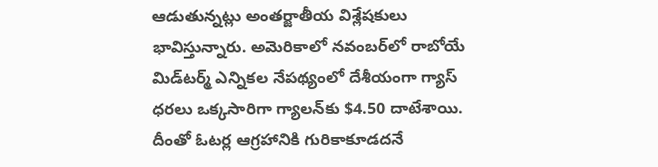ఆడుతున్నట్లు అంతర్జాతీయ విశ్లేషకులు భావిస్తున్నారు. అమెరికాలో నవంబర్‌లో రాబోయే మిడ్‌టర్మ్ ఎన్నికల నేపథ్యంలో దేశీయంగా గ్యాస్ ధరలు ఒక్కసారిగా గ్యాలన్‌కు $4.50 దాటేశాయి. దీంతో ఓటర్ల ఆగ్రహానికి గురికాకూడదనే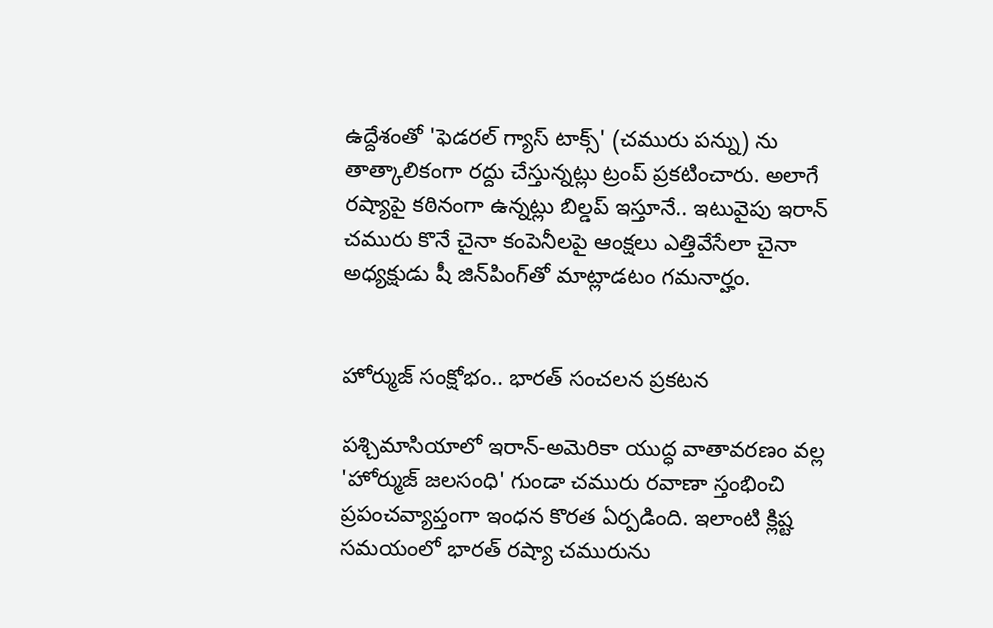ఉద్దేశంతో 'ఫెడరల్ గ్యాస్ టాక్స్' (చమురు పన్ను) ను తాత్కాలికంగా రద్దు చేస్తున్నట్లు ట్రంప్ ప్రకటించారు. అలాగే రష్యాపై కఠినంగా ఉన్నట్లు బిల్డప్ ఇస్తూనే.. ఇటువైపు ఇరాన్ చమురు కొనే చైనా కంపెనీలపై ఆంక్షలు ఎత్తివేసేలా చైనా అధ్యక్షుడు షీ జిన్‌పింగ్‌తో మాట్లాడటం గమనార్హం.


హోర్ముజ్ సంక్షోభం.. భారత్ సంచలన ప్రకటన

పశ్చిమాసియాలో ఇరాన్-అమెరికా యుద్ధ వాతావరణం వల్ల 'హోర్ముజ్ జలసంధి' గుండా చమురు రవాణా స్తంభించి ప్రపంచవ్యాప్తంగా ఇంధన కొరత ఏర్పడింది. ఇలాంటి క్లిష్ట సమయంలో భారత్ రష్యా చమురును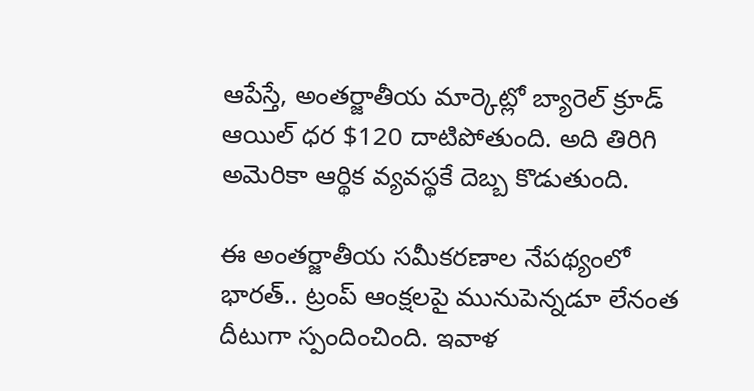ఆపేస్తే, అంతర్జాతీయ మార్కెట్లో బ్యారెల్ క్రూడ్ ఆయిల్ ధర $120 దాటిపోతుంది. అది తిరిగి అమెరికా ఆర్థిక వ్యవస్థకే దెబ్బ కొడుతుంది.

ఈ అంతర్జాతీయ సమీకరణాల నేపథ్యంలో భారత్.. ట్రంప్ ఆంక్షలపై మునుపెన్నడూ లేనంత దీటుగా స్పందించింది. ఇవాళ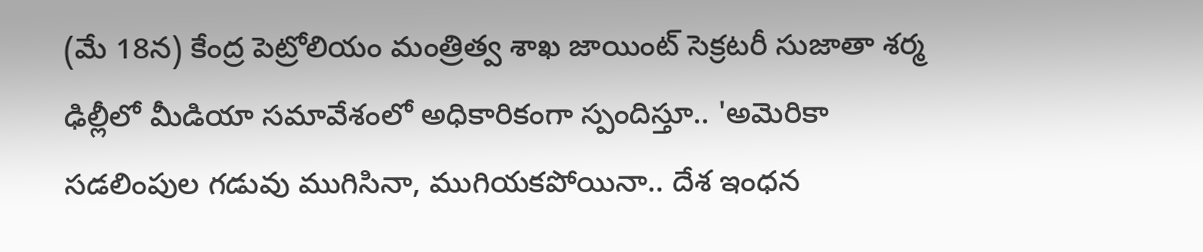(మే 18న) కేంద్ర పెట్రోలియం మంత్రిత్వ శాఖ జాయింట్ సెక్రటరీ సుజాతా శర్మ ఢిల్లీలో మీడియా సమావేశంలో అధికారికంగా స్పందిస్తూ.. 'అమెరికా సడలింపుల గడువు ముగిసినా, ముగియకపోయినా.. దేశ ఇంధన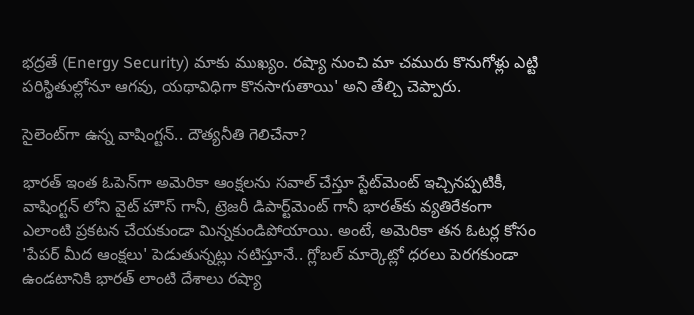భద్రతే (Energy Security) మాకు ముఖ్యం. రష్యా నుంచి మా చమురు కొనుగోళ్లు ఎట్టి పరిస్థితుల్లోనూ ఆగవు, యథావిధిగా కొనసాగుతాయి' అని తేల్చి చెప్పారు.

సైలెంట్‌గా ఉన్న వాషింగ్టన్.. దౌత్యనీతి గెలిచేనా?

భారత్ ఇంత ఓపెన్‌గా అమెరికా ఆంక్షలను సవాల్ చేస్తూ స్టేట్‌మెంట్ ఇచ్చినప్పటికీ, వాషింగ్టన్ లోని వైట్ హౌస్ గానీ, ట్రెజరీ డిపార్ట్‌మెంట్ గానీ భారత్‌కు వ్యతిరేకంగా ఎలాంటి ప్రకటన చేయకుండా మిన్నకుండిపోయాయి. అంటే, అమెరికా తన ఓటర్ల కోసం 'పేపర్ మీద ఆంక్షలు' పెడుతున్నట్లు నటిస్తూనే.. గ్లోబల్ మార్కెట్లో ధరలు పెరగకుండా ఉండటానికి భారత్ లాంటి దేశాలు రష్యా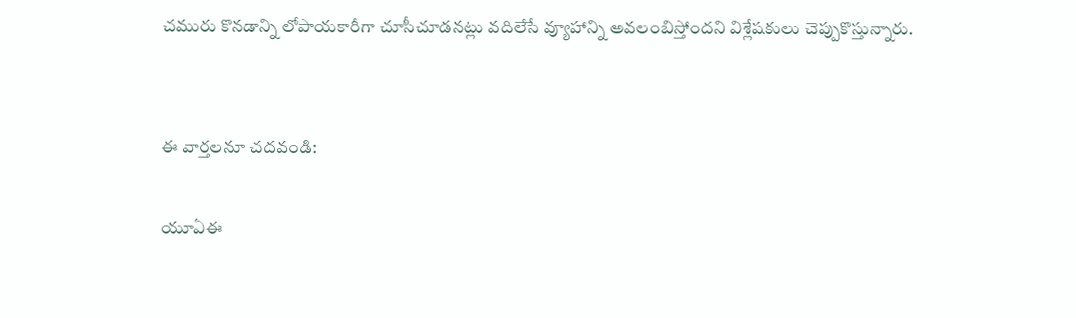చమురు కొనడాన్ని లోపాయకారీగా చూసీచూడనట్లు వదిలేసే వ్యూహాన్ని అవలంబిస్తోందని విశ్లేషకులు చెప్పుకొస్తున్నారు.


ఈ వార్తలనూ చదవండి:

యూఏఈ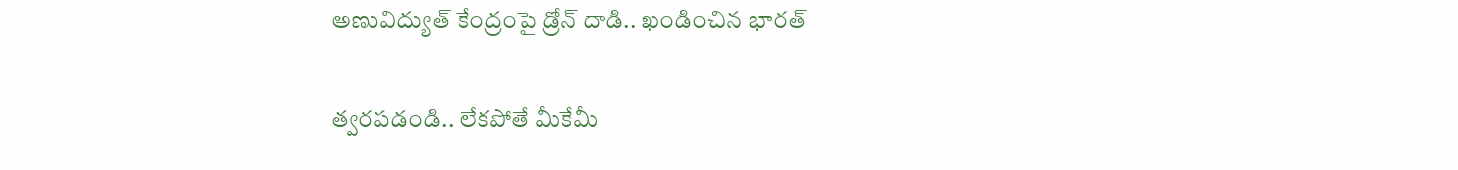అణువిద్యుత్ కేంద్రంపై డ్రోన్ దాడి.. ఖండించిన భారత్

త్వరపడండి.. లేకపోతే మీకేమీ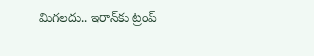మిగలదు.. ఇరాన్‌కు ట్రంప్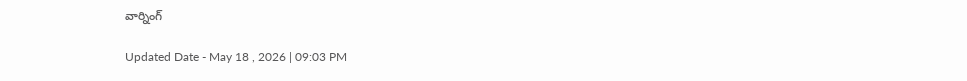వార్నింగ్

Updated Date - May 18 , 2026 | 09:03 PM